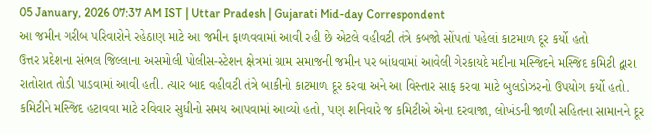05 January, 2026 07:37 AM IST | Uttar Pradesh | Gujarati Mid-day Correspondent
આ જમીન ગરીબ પરિવારોને રહેઠાણ માટે આ જમીન ફાળવવામાં આવી રહી છે એટલે વહીવટી તંત્રે કબજો સોંપતાં પહેલાં કાટમાળ દૂર કર્યો હતો
ઉત્તર પ્રદેશના સંભલ જિલ્લાના અસમોલી પોલીસ-સ્ટેશન ક્ષેત્રમાં ગ્રામ સમાજની જમીન પર બાંધવામાં આવેલી ગેરકાયદે મદીના મસ્જિદને મસ્જિદ કમિટી દ્વારા રાતોરાત તોડી પાડવામાં આવી હતી. ત્યાર બાદ વહીવટી તંત્રે બાકીનો કાટમાળ દૂર કરવા અને આ વિસ્તાર સાફ કરવા માટે બુલડોઝરનો ઉપયોગ કર્યો હતો. કમિટીને મસ્જિદ હટાવવા માટે રવિવાર સુધીનો સમય આપવામાં આવ્યો હતો, પણ શનિવારે જ કમિટીએ એના દરવાજા, લોખંડની જાળી સહિતના સામાનને દૂર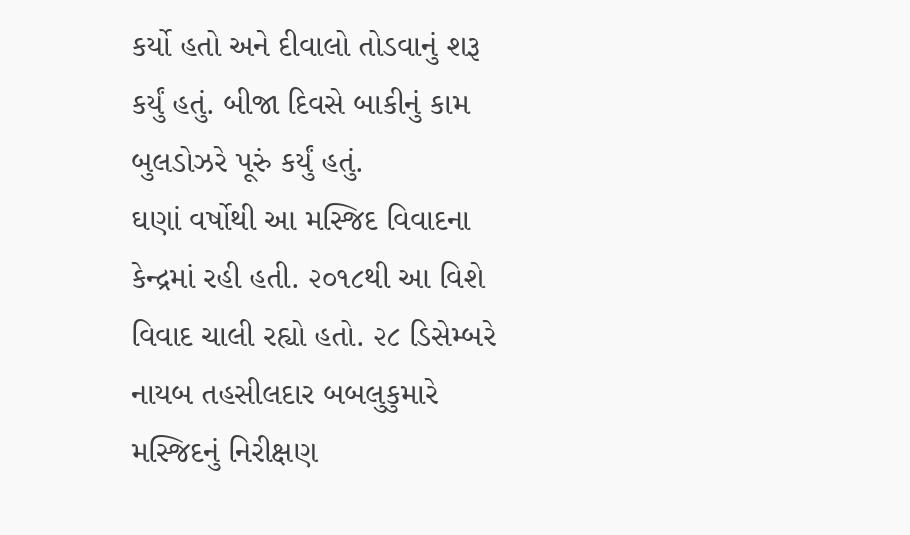કર્યો હતો અને દીવાલો તોડવાનું શરૂ કર્યું હતું. બીજા દિવસે બાકીનું કામ બુલડોઝરે પૂરું કર્યું હતું.
ઘણાં વર્ષોથી આ મસ્જિદ વિવાદના કેન્દ્રમાં રહી હતી. ૨૦૧૮થી આ વિશે વિવાદ ચાલી રહ્યો હતો. ૨૮ ડિસેમ્બરે નાયબ તહસીલદાર બબલુકુમારે મસ્જિદનું નિરીક્ષણ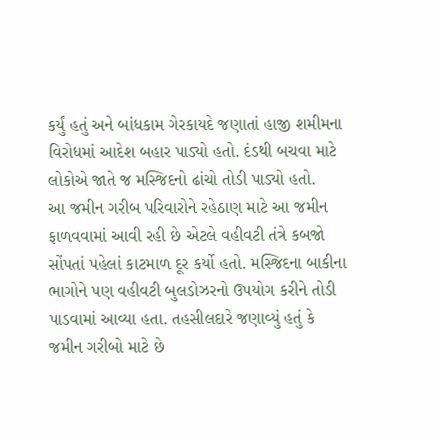કર્યું હતું અને બાંધકામ ગેરકાયદે જણાતાં હાજી શમીમના વિરોધમાં આદેશ બહાર પાડ્યો હતો. દંડથી બચવા માટે લોકોએ જાતે જ મસ્જિદનો ઢાંચો તોડી પાડ્યો હતો.
આ જમીન ગરીબ પરિવારોને રહેઠાણ માટે આ જમીન ફાળવવામાં આવી રહી છે એટલે વહીવટી તંત્રે કબજો સોંપતાં પહેલાં કાટમાળ દૂર કર્યો હતો. મસ્જિદના બાકીના ભાગોને પણ વહીવટી બુલડોઝરનો ઉપયોગ કરીને તોડી પાડવામાં આવ્યા હતા. તહસીલદારે જણાવ્યું હતું કે જમીન ગરીબો માટે છે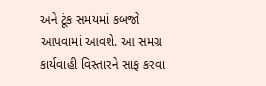અને ટૂંક સમયમાં કબજો આપવામાં આવશે. આ સમગ્ર કાર્યવાહી વિસ્તારને સાફ કરવા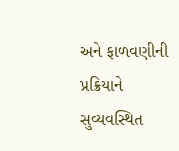અને ફાળવણીની પ્રક્રિયાને સુવ્યવસ્થિત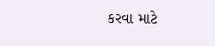કરવા માટે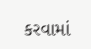કરવામાં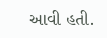આવી હતી.